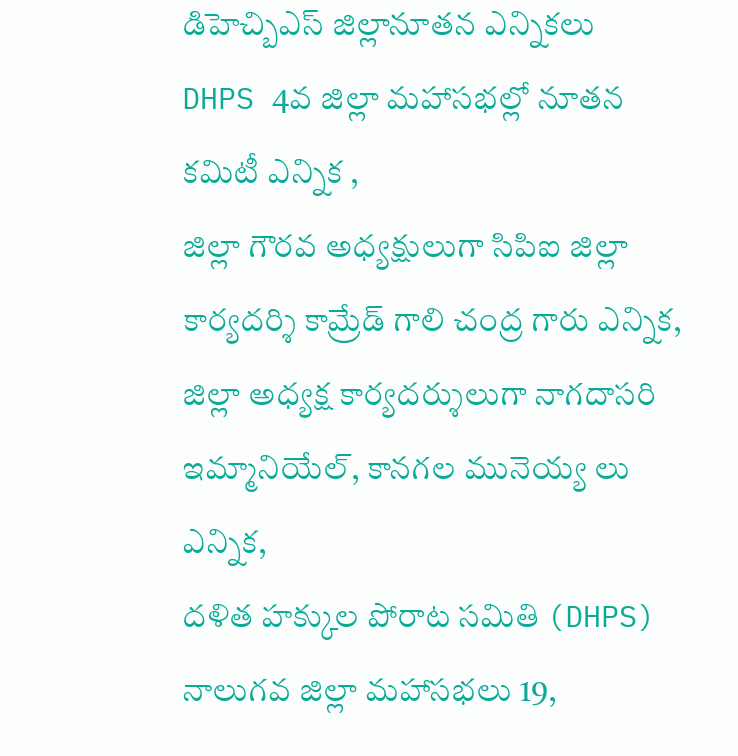డిహెచ్బిఎస్ జిల్లానూతన ఎన్నికలు
DHPS 4వ జిల్లా మహాసభల్లో నూతన కమిటీ ఎన్నిక ,
జిల్లా గౌరవ అధ్యక్షులుగా సిపిఐ జిల్లా కార్యదర్శి కామ్రేడ్ గాలి చంద్ర గారు ఎన్నిక,
జిల్లా అధ్యక్ష కార్యదర్శులుగా నాగదాసరి ఇమ్మానియేల్, కానగల మునెయ్య లు ఎన్నిక,
దళిత హక్కుల పోరాట సమితి (DHPS) నాలుగవ జిల్లా మహాసభలు 19,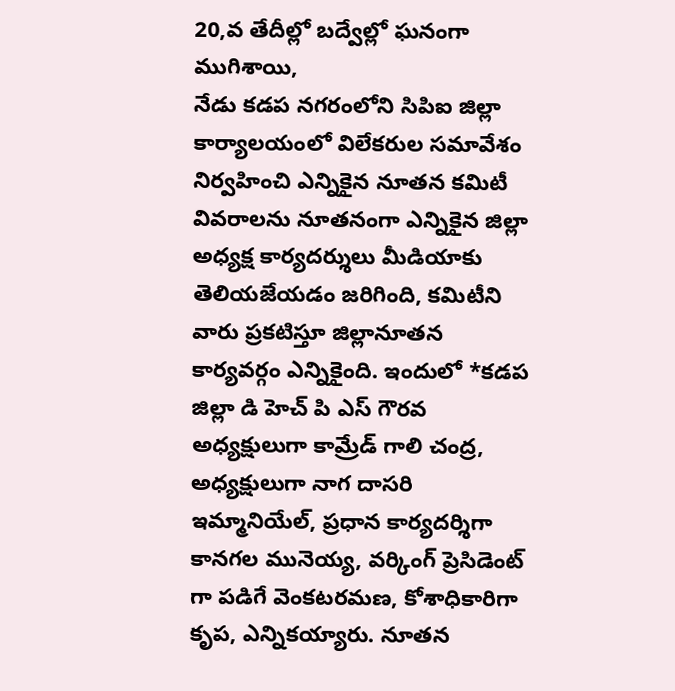20,వ తేదీల్లో బద్వేల్లో ఘనంగా ముగిశాయి,
నేడు కడప నగరంలోని సిపిఐ జిల్లా కార్యాలయంలో విలేకరుల సమావేశం నిర్వహించి ఎన్నికైన నూతన కమిటీ వివరాలను నూతనంగా ఎన్నికైన జిల్లా అధ్యక్ష కార్యదర్శులు మీడియాకు తెలియజేయడం జరిగింది, కమిటీని వారు ప్రకటిస్తూ జిల్లానూతన కార్యవర్గం ఎన్నికైంది. ఇందులో *కడప జిల్లా డి హెచ్ పి ఎస్ గౌరవ అధ్యక్షులుగా కామ్రేడ్ గాలి చంద్ర, అధ్యక్షులుగా నాగ దాసరి ఇమ్మానియేల్, ప్రధాన కార్యదర్శిగా కానగల మునెయ్య, వర్కింగ్ ప్రెసిడెంట్ గా పడిగే వెంకటరమణ, కోశాధికారిగా కృప, ఎన్నికయ్యారు. నూతన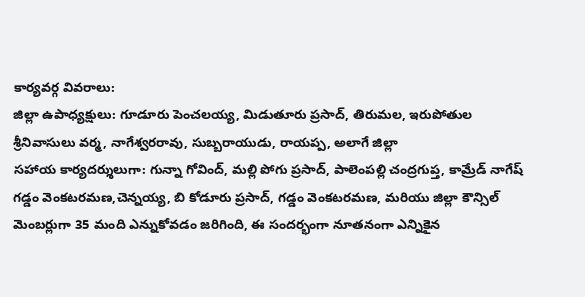కార్యవర్గ వివరాలు:
జిల్లా ఉపాధ్యక్షులు: గూడూరు పెంచలయ్య, మిడుతూరు ప్రసాద్, తిరుమల, ఇరుపోతుల శ్రీనివాసులు వర్మ, నాగేశ్వరరావు, సుబ్బరాయుడు, రాయప్ప, అలాగే జిల్లా
సహాయ కార్యదర్శులుగా: గున్నా గోవింద్, మల్లి పోగు ప్రసాద్, పాలెంపల్లి చంద్రగుప్త, కామ్రేడ్ నాగేష్ గడ్డం వెంకటరమణ,చెన్నయ్య, బి కోడూరు ప్రసాద్, గడ్డం వెంకటరమణ, మరియు జిల్లా కౌన్సిల్ మెంబర్లుగా 35 మంది ఎన్నుకోవడం జరిగింది, ఈ సందర్భంగా నూతనంగా ఎన్నికైన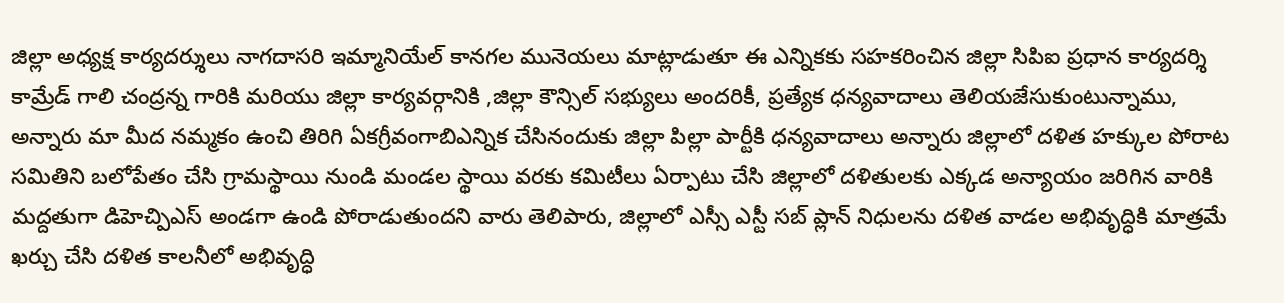జిల్లా అధ్యక్ష కార్యదర్శులు నాగదాసరి ఇమ్మానియేల్ కానగల మునెయలు మాట్లాడుతూ ఈ ఎన్నికకు సహకరించిన జిల్లా సిపిఐ ప్రధాన కార్యదర్శి కామ్రేడ్ గాలి చంద్రన్న గారికి మరియు జిల్లా కార్యవర్గానికి ,జిల్లా కౌన్సిల్ సభ్యులు అందరికీ, ప్రత్యేక ధన్యవాదాలు తెలియజేసుకుంటున్నాము, అన్నారు మా మీద నమ్మకం ఉంచి తిరిగి ఏకగ్రీవంగాబిఎన్నిక చేసినందుకు జిల్లా పిల్లా పార్టీకి ధన్యవాదాలు అన్నారు జిల్లాలో దళిత హక్కుల పోరాట సమితిని బలోపేతం చేసి గ్రామస్థాయి నుండి మండల స్థాయి వరకు కమిటీలు ఏర్పాటు చేసి జిల్లాలో దళితులకు ఎక్కడ అన్యాయం జరిగిన వారికి మద్దతుగా డిహెచ్పిఎస్ అండగా ఉండి పోరాడుతుందని వారు తెలిపారు, జిల్లాలో ఎస్సీ ఎస్టీ సబ్ ప్లాన్ నిధులను దళిత వాడల అభివృద్ధికి మాత్రమే ఖర్చు చేసి దళిత కాలనీలో అభివృద్ధి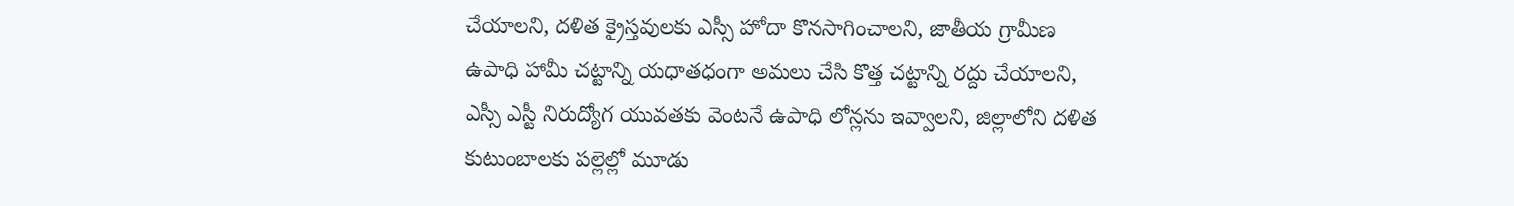చేయాలని, దళిత క్రైస్తవులకు ఎస్సీ హోదా కొనసాగించాలని, జాతీయ గ్రామీణ ఉపాధి హామీ చట్టాన్ని యధాతధంగా అమలు చేసి కొత్త చట్టాన్ని రద్దు చేయాలని, ఎస్సీ ఎస్టీ నిరుద్యోగ యువతకు వెంటనే ఉపాధి లోన్లను ఇవ్వాలని, జిల్లాలోని దళిత కుటుంబాలకు పల్లెల్లో మూడు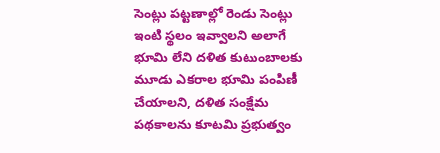సెంట్లు పట్టణాల్లో రెండు సెంట్లు ఇంటి స్థలం ఇవ్వాలని అలాగే భూమి లేని దళిత కుటుంబాలకు మూడు ఎకరాల భూమి పంపిణీ చేయాలని, దళిత సంక్షేమ పథకాలను కూటమి ప్రభుత్వం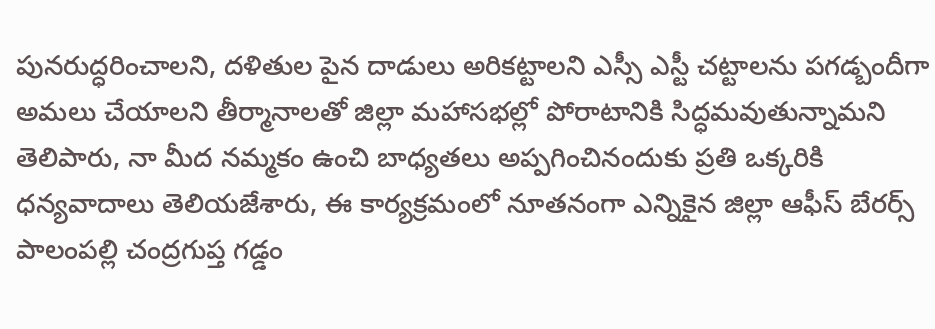పునరుద్ధరించాలని, దళితుల పైన దాడులు అరికట్టాలని ఎస్సీ ఎస్టీ చట్టాలను పగడ్బందీగా అమలు చేయాలని తీర్మానాలతో జిల్లా మహాసభల్లో పోరాటానికి సిద్ధమవుతున్నామని తెలిపారు, నా మీద నమ్మకం ఉంచి బాధ్యతలు అప్పగించినందుకు ప్రతి ఒక్కరికి ధన్యవాదాలు తెలియజేశారు, ఈ కార్యక్రమంలో నూతనంగా ఎన్నికైన జిల్లా ఆఫీస్ బేరర్స్ పాలంపల్లి చంద్రగుప్త గడ్డం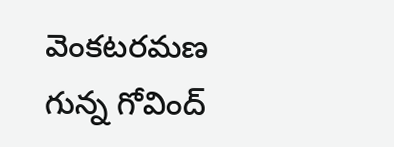వెంకటరమణ గున్న గోవింద్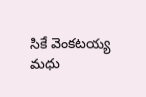సికే వెంకటయ్య మధు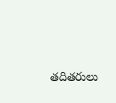తదితరులు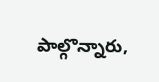పాల్గొన్నారు,